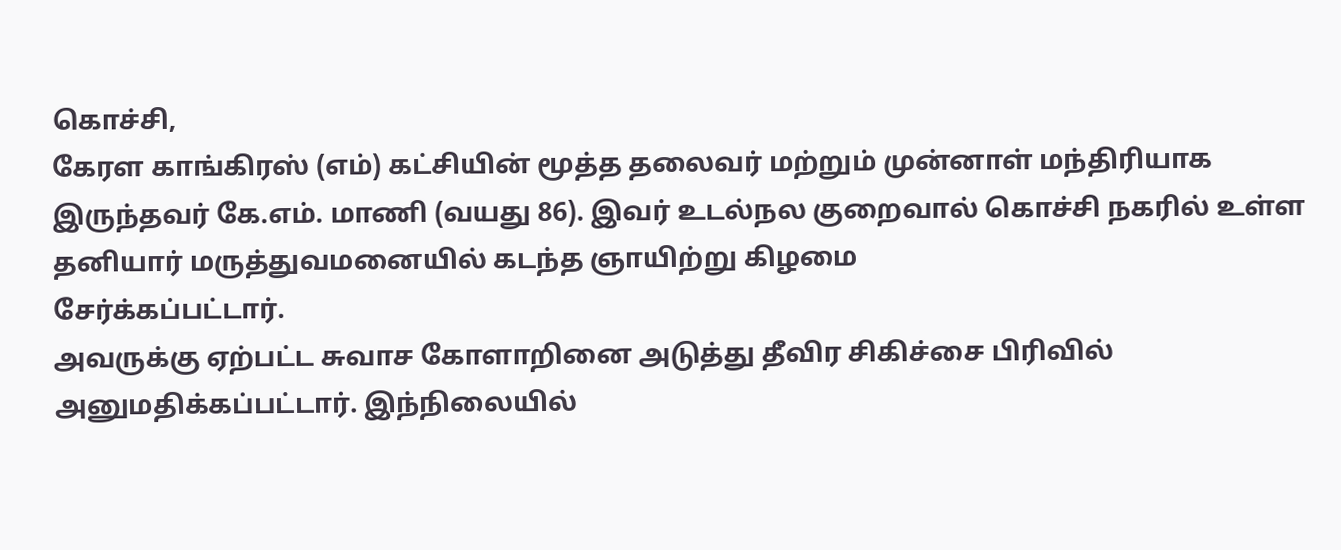கொச்சி,
கேரள காங்கிரஸ் (எம்) கட்சியின் மூத்த தலைவர் மற்றும் முன்னாள் மந்திரியாக இருந்தவர் கே.எம். மாணி (வயது 86). இவர் உடல்நல குறைவால் கொச்சி நகரில் உள்ள தனியார் மருத்துவமனையில் கடந்த ஞாயிற்று கிழமை
சேர்க்கப்பட்டார்.
அவருக்கு ஏற்பட்ட சுவாச கோளாறினை அடுத்து தீவிர சிகிச்சை பிரிவில் அனுமதிக்கப்பட்டார். இந்நிலையில்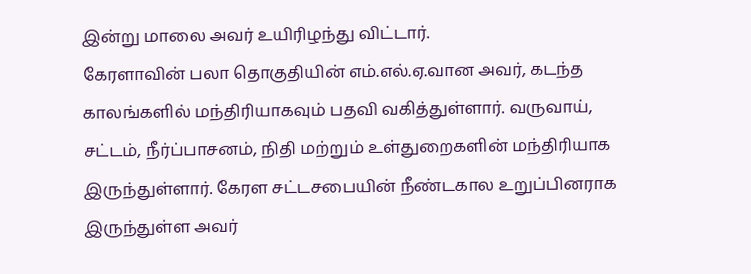இன்று மாலை அவர் உயிரிழந்து விட்டார்.
கேரளாவின் பலா தொகுதியின் எம்.எல்.ஏ.வான அவர், கடந்த காலங்களில் மந்திரியாகவும் பதவி வகித்துள்ளார். வருவாய், சட்டம், நீர்ப்பாசனம், நிதி மற்றும் உள்துறைகளின் மந்திரியாக இருந்துள்ளார். கேரள சட்டசபையின் நீண்டகால உறுப்பினராக இருந்துள்ள அவர்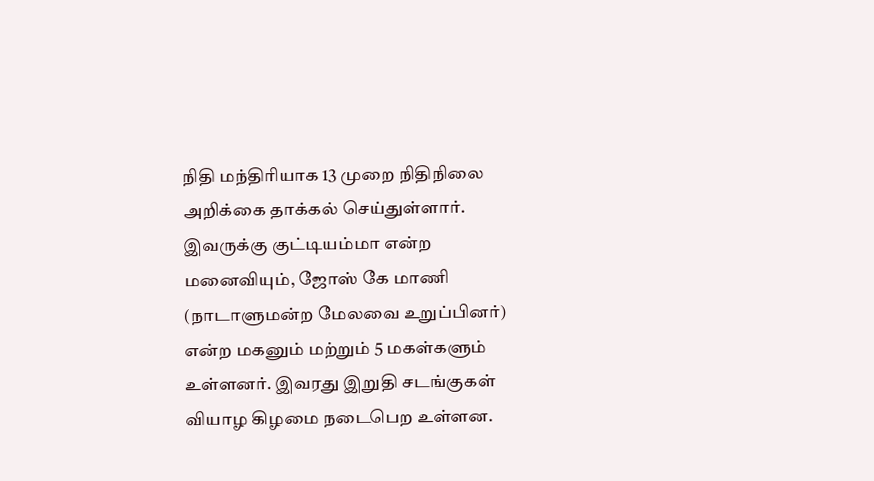நிதி மந்திரியாக 13 முறை நிதிநிலை அறிக்கை தாக்கல் செய்துள்ளார்.
இவருக்கு குட்டியம்மா என்ற மனைவியும், ஜோஸ் கே மாணி (நாடாளுமன்ற மேலவை உறுப்பினர்) என்ற மகனும் மற்றும் 5 மகள்களும் உள்ளனர். இவரது இறுதி சடங்குகள் வியாழ கிழமை நடைபெற உள்ளன.